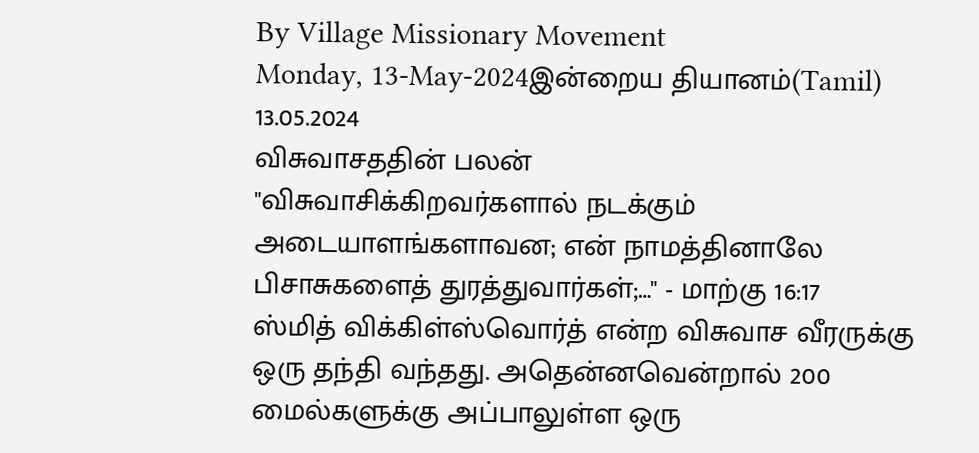By Village Missionary Movement
Monday, 13-May-2024இன்றைய தியானம்(Tamil) 13.05.2024
விசுவாசததின் பலன்
"விசுவாசிக்கிறவர்களால் நடக்கும் அடையாளங்களாவன; என் நாமத்தினாலே பிசாசுகளைத் துரத்துவார்கள்;…" - மாற்கு 16:17
ஸ்மித் விக்கிள்ஸ்வொர்த் என்ற விசுவாச வீரருக்கு ஒரு தந்தி வந்தது. அதென்னவென்றால் 200 மைல்களுக்கு அப்பாலுள்ள ஒரு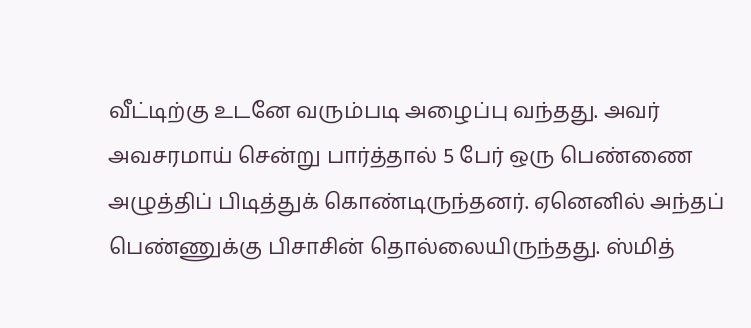வீட்டிற்கு உடனே வரும்படி அழைப்பு வந்தது. அவர் அவசரமாய் சென்று பார்த்தால் 5 பேர் ஒரு பெண்ணை அழுத்திப் பிடித்துக் கொண்டிருந்தனர். ஏனெனில் அந்தப் பெண்ணுக்கு பிசாசின் தொல்லையிருந்தது. ஸ்மித்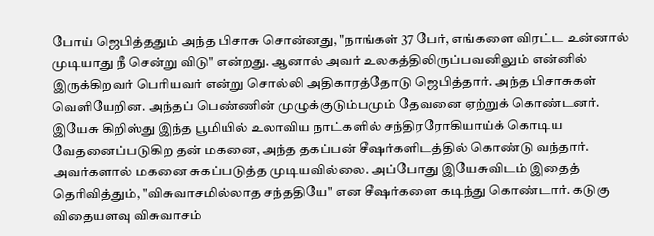போய் ஜெபித்ததும் அந்த பிசாசு சொன்னது, "நாங்கள் 37 பேர், எங்களை விரட்ட உன்னால் முடியாது நீ சென்று விடு" என்றது. ஆனால் அவர் உலகத்திலிருப்பவனிலும் என்னில் இருக்கிறவர் பெரியவர் என்று சொல்லி அதிகாரத்தோடு ஜெபித்தார். அந்த பிசாசுகள் வெளியேறின. அந்தப் பெண்ணின் முழுக்குடும்பமும் தேவனை ஏற்றுக் கொண்டனர்.
இயேசு கிறிஸ்து இந்த பூமியில் உலாவிய நாட்களில் சந்திரரோகியாய்க் கொடிய வேதனைப்படுகிற தன் மகனை, அந்த தகப்பன் சீஷர்களிடத்தில் கொண்டு வந்தார். அவர்களால் மகனை சுகப்படுத்த முடியவில்லை. அப்போது இயேசுவிடம் இதைத் தெரிவித்தும், "விசுவாசமில்லாத சந்ததியே" என சீஷர்களை கடிந்து கொண்டார். கடுகு விதையளவு விசுவாசம்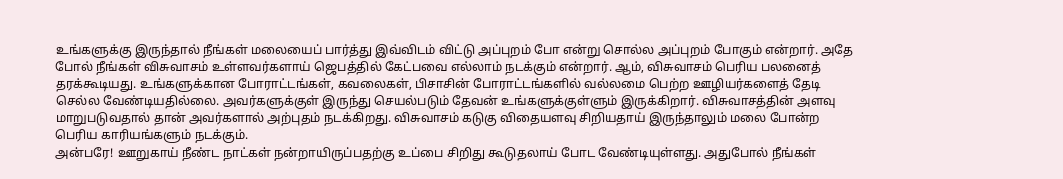உங்களுக்கு இருந்தால் நீங்கள் மலையைப் பார்த்து இவ்விடம் விட்டு அப்புறம் போ என்று சொல்ல அப்புறம் போகும் என்றார். அதே போல் நீங்கள் விசுவாசம் உள்ளவர்களாய் ஜெபத்தில் கேட்பவை எல்லாம் நடக்கும் என்றார். ஆம், விசுவாசம் பெரிய பலனைத் தரக்கூடியது. உங்களுக்கான போராட்டங்கள், கவலைகள், பிசாசின் போராட்டங்களில் வல்லமை பெற்ற ஊழியர்களைத் தேடி செல்ல வேண்டியதில்லை. அவர்களுக்குள் இருந்து செயல்படும் தேவன் உங்களுக்குள்ளும் இருக்கிறார். விசுவாசத்தின் அளவு மாறுபடுவதால் தான் அவர்களால் அற்புதம் நடக்கிறது. விசுவாசம் கடுகு விதையளவு சிறியதாய் இருந்தாலும் மலை போன்ற பெரிய காரியங்களும் நடக்கும்.
அன்பரே! ஊறுகாய் நீண்ட நாட்கள் நன்றாயிருப்பதற்கு உப்பை சிறிது கூடுதலாய் போட வேண்டியுள்ளது. அதுபோல் நீங்கள்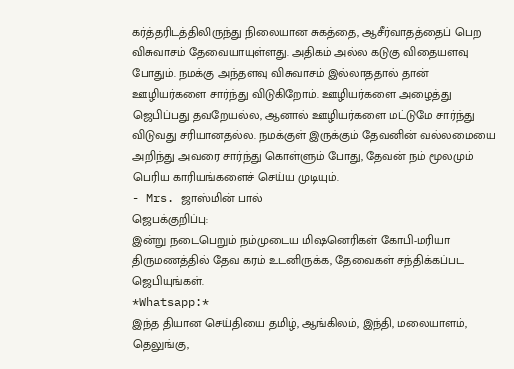கர்த்தரிடத்திலிருந்து நிலையான சுகத்தை, ஆசீர்வாதத்தைப் பெற விசுவாசம் தேவையாயுள்ளது. அதிகம் அல்ல கடுகு விதையளவு போதும். நமக்கு அந்தளவு விசுவாசம் இல்லாததால் தான் ஊழியர்களை சார்ந்து விடுகிறோம். ஊழியர்களை அழைத்து ஜெபிப்பது தவறேயல்ல, ஆனால் ஊழியர்களை மட்டுமே சார்ந்து விடுவது சரியானதல்ல. நமக்குள் இருக்கும் தேவனின் வல்லமையை அறிந்து அவரை சார்ந்து கொள்ளும் போது, தேவன் நம் மூலமும் பெரிய காரியங்களைச் செய்ய முடியும்.
- Mrs. ஜாஸ்மின் பால்
ஜெபக்குறிப்பு:
இன்று நடைபெறும் நம்முடைய மிஷனெரிகள் கோபி-மரியா திருமணத்தில் தேவ கரம் உடனிருக்க, தேவைகள் சந்திக்கப்பட ஜெபியுங்கள்.
*Whatsapp:*
இந்த தியான செய்தியை தமிழ், ஆங்கிலம், இந்தி, மலையாளம், தெலுங்கு,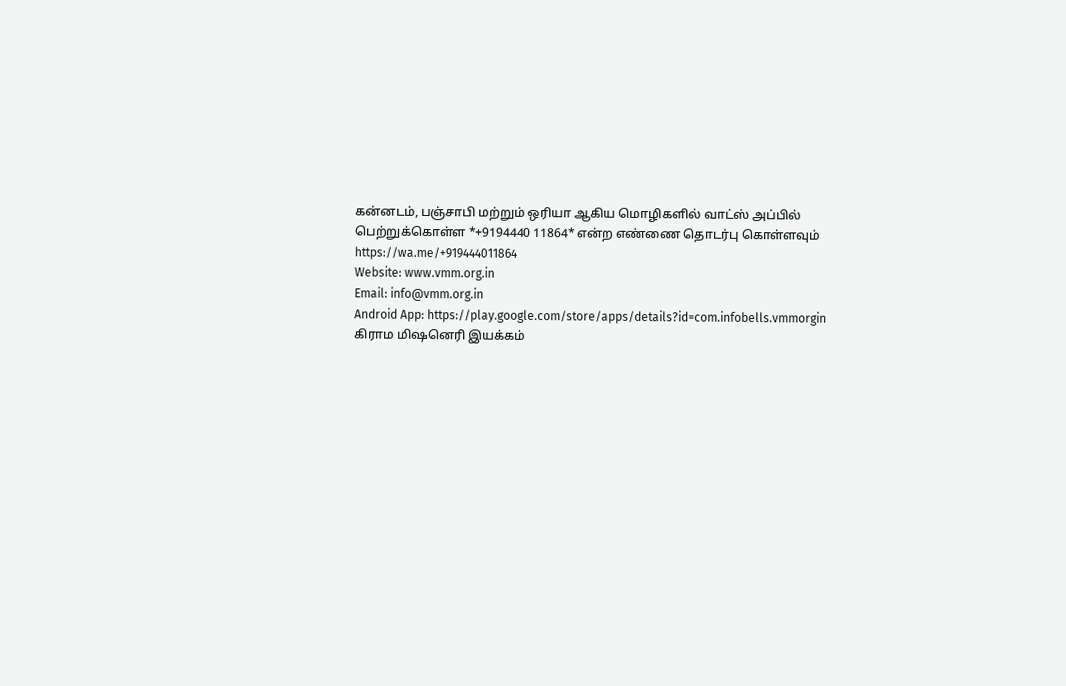கன்னடம், பஞ்சாபி மற்றும் ஒரியா ஆகிய மொழிகளில் வாட்ஸ் அப்பில் பெற்றுக்கொள்ள *+9194440 11864* என்ற எண்ணை தொடர்பு கொள்ளவும்
https://wa.me/+919444011864
Website: www.vmm.org.in
Email: info@vmm.org.in
Android App: https://play.google.com/store/apps/details?id=com.infobells.vmmorgin
கிராம மிஷனெரி இயக்கம்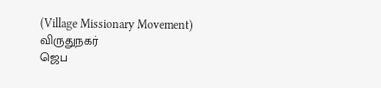(Village Missionary Movement)
விருதுநகர்
ஜெப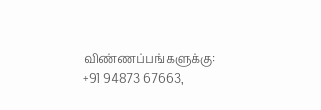விண்ணப்பங்களுக்கு: +91 94873 67663,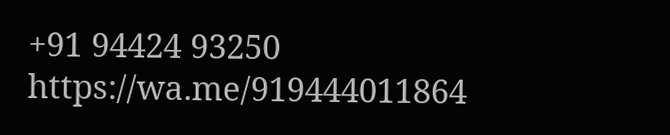+91 94424 93250
https://wa.me/919444011864